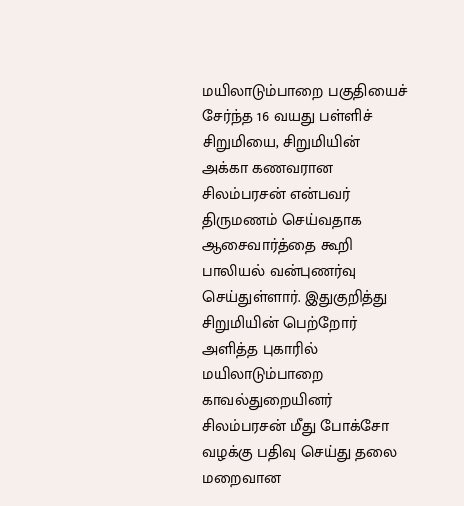மயிலாடும்பாறை பகுதியைச் சேர்ந்த 16 வயது பள்ளிச் சிறுமியை, சிறுமியின் அக்கா கணவரான சிலம்பரசன் என்பவர் திருமணம் செய்வதாக ஆசைவார்த்தை கூறி பாலியல் வன்புணர்வு செய்துள்ளார். இதுகுறித்து சிறுமியின் பெற்றோர் அளித்த புகாரில் மயிலாடும்பாறை காவல்துறையினர் சிலம்பரசன் மீது போக்சோ வழக்கு பதிவு செய்து தலை மறைவான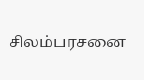சிலம்பரசனை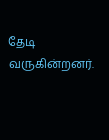தேடி வருகின்றனர்.